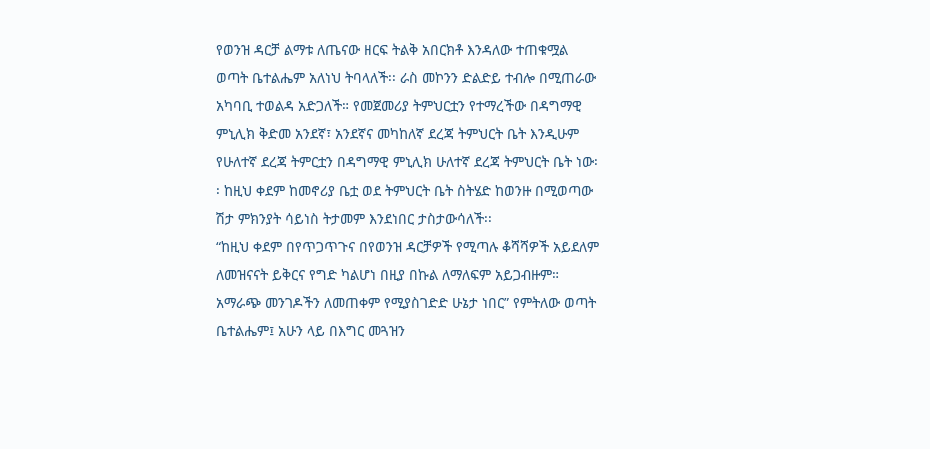የወንዝ ዳርቻ ልማቱ ለጤናው ዘርፍ ትልቅ አበርክቶ እንዳለው ተጠቁሟል
ወጣት ቤተልሔም አለነህ ትባላለች፡፡ ራስ መኮንን ድልድይ ተብሎ በሚጠራው አካባቢ ተወልዳ አድጋለች። የመጀመሪያ ትምህርቷን የተማረችው በዳግማዊ ምኒሊክ ቅድመ አንደኛ፣ አንደኛና መካከለኛ ደረጃ ትምህርት ቤት እንዲሁም የሁለተኛ ደረጃ ትምርቷን በዳግማዊ ምኒሊክ ሁለተኛ ደረጃ ትምህርት ቤት ነው፡፡ ከዚህ ቀደም ከመኖሪያ ቤቷ ወደ ትምህርት ቤት ስትሄድ ከወንዙ በሚወጣው ሽታ ምክንያት ሳይነስ ትታመም እንደነበር ታስታውሳለች፡፡
“ከዚህ ቀደም በየጥጋጥጉና በየወንዝ ዳርቻዎች የሚጣሉ ቆሻሻዎች አይደለም ለመዝናናት ይቅርና የግድ ካልሆነ በዚያ በኩል ለማለፍም አይጋብዙም። አማራጭ መንገዶችን ለመጠቀም የሚያስገድድ ሁኔታ ነበር” የምትለው ወጣት ቤተልሔም፤ አሁን ላይ በእግር መጓዝን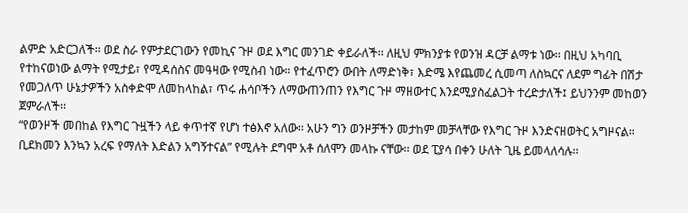ልምድ አድርጋለች፡፡ ወደ ስራ የምታደርገውን የመኪና ጉዞ ወደ እግር መንገድ ቀይራለች፡፡ ለዚህ ምክንያቱ የወንዝ ዳርቻ ልማቱ ነው፡፡ በዚህ አካባቢ የተከናወነው ልማት የሚታይ፣ የሚዳሰስና መዓዛው የሚስብ ነው። የተፈጥሮን ውበት ለማድነቅ፣ እድሜ እየጨመረ ሲመጣ ለስኳርና ለደም ግፊት በሽታ የመጋለጥ ሁኔታዎችን አስቀድሞ ለመከላከል፣ ጥሩ ሐሳቦችን ለማውጠንጠን የእግር ጉዞ ማዘውተር እንደሚያስፈልጋት ተረድታለች፤ ይህንንም መከወን ጀምራለች፡፡
“የወንዞች መበከል የእግር ጉዟችን ላይ ቀጥተኛ የሆነ ተፅእኖ አለው፡፡ አሁን ግን ወንዞቻችን መታከም መቻላቸው የእግር ጉዞ እንድናዘወትር አግዞናል። ቢደክመን እንኳን አረፍ የማለት እድልን አግኝተናል” የሚሉት ደግሞ አቶ ሰለሞን መላኩ ናቸው፡፡ ወደ ፒያሳ በቀን ሁለት ጊዜ ይመላለሳሉ፡፡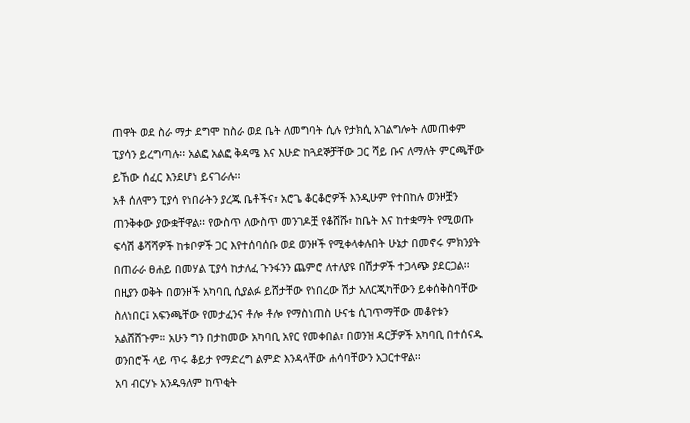ጠዋት ወደ ስራ ማታ ደግሞ ከስራ ወደ ቤት ለመግባት ሲሉ የታክሲ አገልግሎት ለመጠቀም ፒያሳን ይረግጣሉ፡፡ አልፎ አልፎ ቅዳሜ እና እሁድ ከጓደኞቻቸው ጋር ሻይ ቡና ለማለት ምርጫቸው ይኸው ሰፈር እንደሆነ ይናገራሉ፡፡
አቶ ሰለሞን ፒያሳ የነበራትን ያረጁ ቤቶችና፣ አሮጌ ቆርቆሮዎች እንዲሁም የተበከሉ ወንዞቿን ጠንቅቀው ያውቋቸዋል፡፡ የውስጥ ለውስጥ መንገዶቿ የቆሸሹ፣ ከቤት እና ከተቋማት የሚወጡ ፍሳሽ ቆሻሻዎች ከቱቦዎች ጋር እየተሰባሰቡ ወደ ወንዞች የሚቀላቀሉበት ሁኔታ በመኖሩ ምክንያት በጠራራ ፀሐይ በመሃል ፒያሳ ከታለፈ ጉንፋንን ጨምሮ ለተለያዩ በሽታዎች ተጋላጭ ያደርጋል፡፡ በዚያን ወቅት በወንዞች አካባቢ ሲያልፉ ይሸታቸው የነበረው ሽታ አለርጂካቸውን ይቀሰቅስባቸው ስለነበር፤ አፍንጫቸው የመታፈንና ቶሎ ቶሎ የማስነጠስ ሁናቴ ሲገጥማቸው መቆየቱን አልሸሸጉም። አሁን ግን በታከመው አካባቢ አየር የመቀበል፣ በወንዝ ዳርቻዎች አካባቢ በተሰናዱ ወንበሮች ላይ ጥሩ ቆይታ የማድረግ ልምድ እንዳላቸው ሐሳባቸውን አጋርተዋል፡፡
አባ ብርሃኑ አንዱዓለም ከጥቂት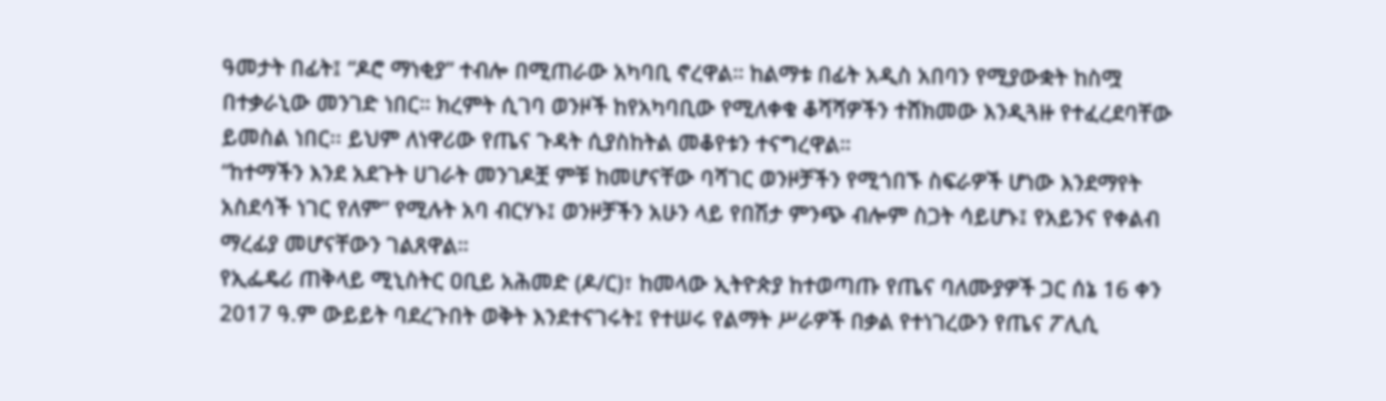ዓመታት በፊት፤ “ዶሮ ማነቂያ” ተብሎ በሚጠራው አካባቢ ኖረዋል። ከልማቱ በፊት አዲስ አበባን የሚያውቋት ከስሟ በተቃራኒው መንገድ ነበር። ክረምት ሲገባ ወንዞች ከየአካባቢው የሚለቀቁ ቆሻሻዎችን ተሸክመው እንዲጓዙ የተፈረደባቸው ይመስል ነበር፡፡ ይህም ለነዋሪው የጤና ጉዳት ሲያስከትል መቆየቱን ተናግረዋል።
“ከተማችን እንደ አደጉት ሀገራት መንገዶቿ ምቹ ከመሆናቸው ባሻገር ወንዞቻችን የሚጎበኙ ስፍራዎች ሆነው እንደማየት አስደሳች ነገር የለም” የሚሉት አባ ብርሃኑ፤ ወንዞቻችን አሁን ላይ የበሽታ ምንጭ ብሎም ስጋት ሳይሆኑ፤ የአይንና የቀልብ ማረፊያ መሆናቸውን ገልጸዋል።
የኢፌዴሪ ጠቅላይ ሚኒስትር ዐቢይ አሕመድ (ዶ/ር)፣ ከመላው ኢትዮጵያ ከተወጣጡ የጤና ባለሙያዎች ጋር ሰኔ 16 ቀን 2017 ዓ.ም ውይይት ባደረጉበት ወቅት እንደተናገሩት፤ የተሠሩ የልማት ሥራዎች በቃል የተነገረውን የጤና ፖሊሲ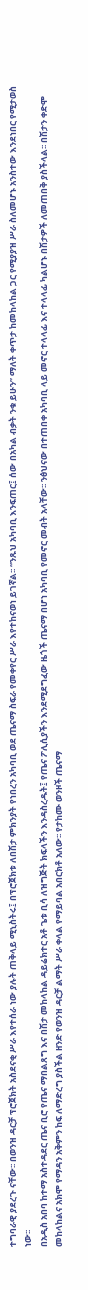ተግባራዊ ያደረጉ ናቸው፡፡ በወንዝ ዳርቻ ፕሮጀክት አስደናቂ ሥራ እየተሰራ ነው ያሉት ጠቅላይ ሚኒስትሩ፤ በፕሮጀክቱ ለበሽታ ምክንያት የነበረን አካባቢ ወደ ጤናማ ስፍራ የመቀየር ሥራ እየተከናወነ ይገኛል፡፡ “ንጹህ አካባቢ እንፍጠር፤ ሰው በአካል ብቃት ንቁ ይሁን” ማለት ቀጥታ ከመከላከል ጋር የሚያያዝ ሥራ ስለመሆኑ አንስተው እንደነበር የሚታወስ ነው፡፡
በአዲስ አበባ ከተማ አስተዳደር ጤና ቢሮ የጤና ማበልጸግ እና በሽታ መከላከል ዳይሬክተር አቶ ጌቱ ቢሳ ለዝግጅት ክፍላችን እንዳስረዱት፤ የጤና ፖሊሲያችን እንደሚደግፈው ዜጎች ጤናማ በሆነ አካባቢ የመኖር መብት አላቸው፡፡ ንፅህናው በተጠበቀ አካባቢ ላይ መኖር ተላላፊ እና ተላላፊ ካልሆኑ በሽታዎች ለመጠበቅ ያስችላል፡፡ በሽታን ቀድሞ መከላከልና አክሞ የማዳን አቅምን ከፍ ለማድረግ ያስችል ዘንድ የወንዝ ዳርቻ ልማት ሥራ ቀላል የማይባል አበርክቶ አለው፡፡ የታከሙ ወንዞች ጤናማ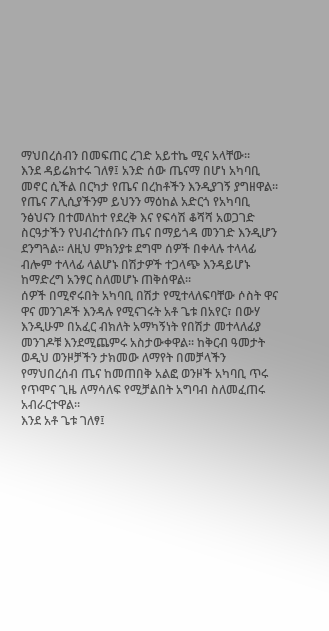ማህበረሰብን በመፍጠር ረገድ አይተኬ ሚና አላቸው፡፡
እንደ ዳይሬክተሩ ገለፃ፤ አንድ ሰው ጤናማ በሆነ አካባቢ መኖር ሲችል በርካታ የጤና በረከቶችን እንዲያገኝ ያግዘዋል፡፡ የጤና ፖሊሲያችንም ይህንን ማዕከል አድርጎ የአካባቢ ንፅህናን በተመለከተ የደረቅ እና የፍሳሽ ቆሻሻ አወጋገድ ስርዓታችን የህብረተሰቡን ጤና በማይጎዳ መንገድ እንዲሆን ደንግጓል። ለዚህ ምክንያቱ ደግሞ ሰዎች በቀላሉ ተላላፊ ብሎም ተላላፊ ላልሆኑ በሽታዎች ተጋላጭ እንዳይሆኑ ከማድረግ አንፃር ስለመሆኑ ጠቅሰዋል፡፡
ሰዎች በሚኖሩበት አካባቢ በሽታ የሚተላለፍባቸው ሶስት ዋና ዋና መንገዶች እንዳሉ የሚናገሩት አቶ ጌቱ በአየር፣ በውሃ እንዲሁም በአፈር ብክለት አማካኝነት የበሽታ መተላለፊያ መንገዶቹ እንደሚጨምሩ አስታውቀዋል፡፡ ከቅርብ ዓመታት ወዲህ ወንዞቻችን ታክመው ለማየት በመቻላችን የማህበረሰብ ጤና ከመጠበቅ አልፎ ወንዞች አካባቢ ጥሩ የጥሞና ጊዜ ለማሳለፍ የሚቻልበት አግባብ ስለመፈጠሩ አብራርተዋል፡፡
እንደ አቶ ጌቱ ገለፃ፤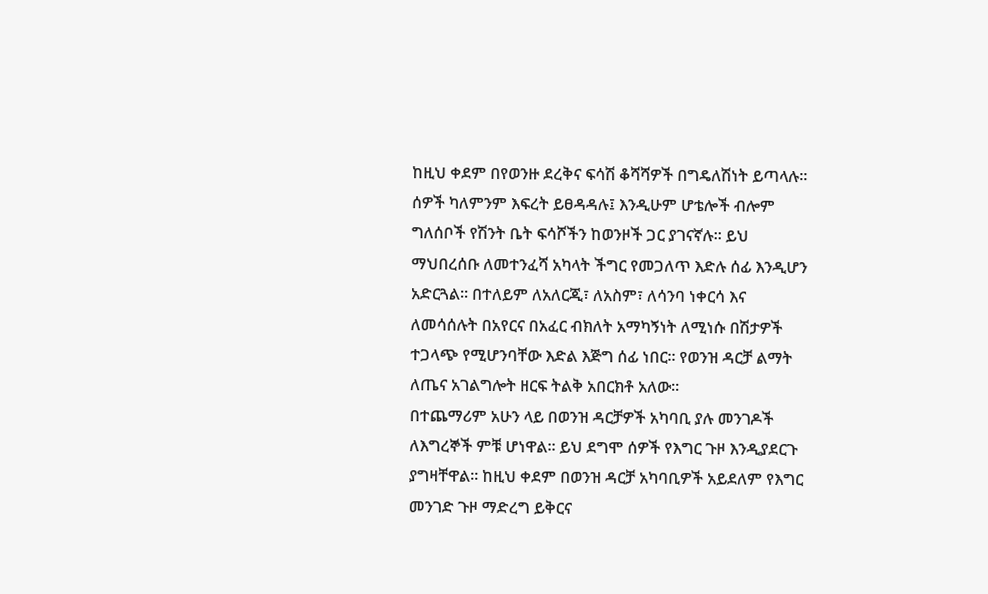ከዚህ ቀደም በየወንዙ ደረቅና ፍሳሽ ቆሻሻዎች በግዴለሽነት ይጣላሉ፡፡ ሰዎች ካለምንም እፍረት ይፀዳዳሉ፤ እንዲሁም ሆቴሎች ብሎም ግለሰቦች የሽንት ቤት ፍሳሾችን ከወንዞች ጋር ያገናኛሉ፡፡ ይህ ማህበረሰቡ ለመተንፈሻ አካላት ችግር የመጋለጥ እድሉ ሰፊ እንዲሆን አድርጓል፡፡ በተለይም ለአለርጂ፣ ለአስም፣ ለሳንባ ነቀርሳ እና ለመሳሰሉት በአየርና በአፈር ብክለት አማካኝነት ለሚነሱ በሽታዎች ተጋላጭ የሚሆንባቸው እድል እጅግ ሰፊ ነበር፡፡ የወንዝ ዳርቻ ልማት ለጤና አገልግሎት ዘርፍ ትልቅ አበርክቶ አለው፡፡
በተጨማሪም አሁን ላይ በወንዝ ዳርቻዎች አካባቢ ያሉ መንገዶች ለእግረኞች ምቹ ሆነዋል፡፡ ይህ ደግሞ ሰዎች የእግር ጉዞ እንዲያደርጉ ያግዛቸዋል፡፡ ከዚህ ቀደም በወንዝ ዳርቻ አካባቢዎች አይደለም የእግር መንገድ ጉዞ ማድረግ ይቅርና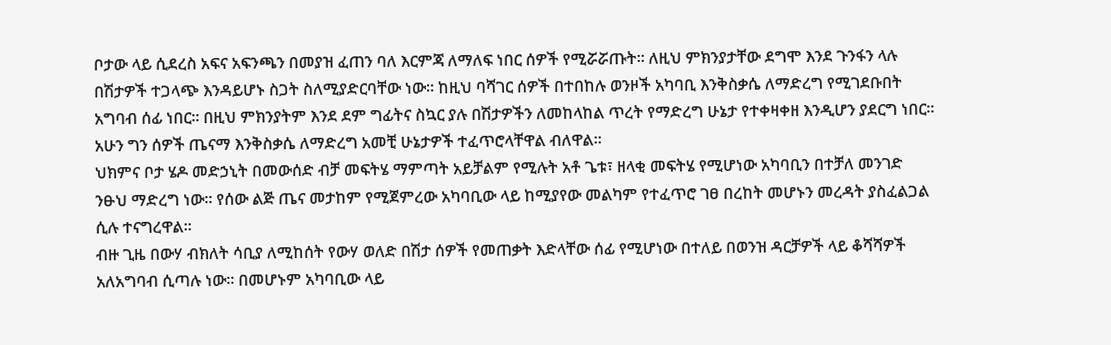ቦታው ላይ ሲደረስ አፍና አፍንጫን በመያዝ ፈጠን ባለ እርምጃ ለማለፍ ነበር ሰዎች የሚሯሯጡት፡፡ ለዚህ ምክንያታቸው ደግሞ እንደ ጉንፋን ላሉ በሽታዎች ተጋላጭ እንዳይሆኑ ስጋት ስለሚያድርባቸው ነው፡፡ ከዚህ ባሻገር ሰዎች በተበከሉ ወንዞች አካባቢ እንቅስቃሴ ለማድረግ የሚገደቡበት አግባብ ሰፊ ነበር፡፡ በዚህ ምክንያትም እንደ ደም ግፊትና ስኳር ያሉ በሽታዎችን ለመከላከል ጥረት የማድረግ ሁኔታ የተቀዛቀዘ እንዲሆን ያደርግ ነበር፡፡ አሁን ግን ሰዎች ጤናማ እንቅስቃሴ ለማድረግ አመቺ ሁኔታዎች ተፈጥሮላቸዋል ብለዋል፡፡
ህክምና ቦታ ሄዶ መድኃኒት በመውሰድ ብቻ መፍትሄ ማምጣት አይቻልም የሚሉት አቶ ጌቱ፣ ዘላቂ መፍትሄ የሚሆነው አካባቢን በተቻለ መንገድ ንፁህ ማድረግ ነው፡፡ የሰው ልጅ ጤና መታከም የሚጀምረው አካባቢው ላይ ከሚያየው መልካም የተፈጥሮ ገፀ በረከት መሆኑን መረዳት ያስፈልጋል ሲሉ ተናግረዋል፡፡
ብዙ ጊዜ በውሃ ብክለት ሳቢያ ለሚከሰት የውሃ ወለድ በሽታ ሰዎች የመጠቃት እድላቸው ሰፊ የሚሆነው በተለይ በወንዝ ዳርቻዎች ላይ ቆሻሻዎች አለአግባብ ሲጣሉ ነው፡፡ በመሆኑም አካባቢው ላይ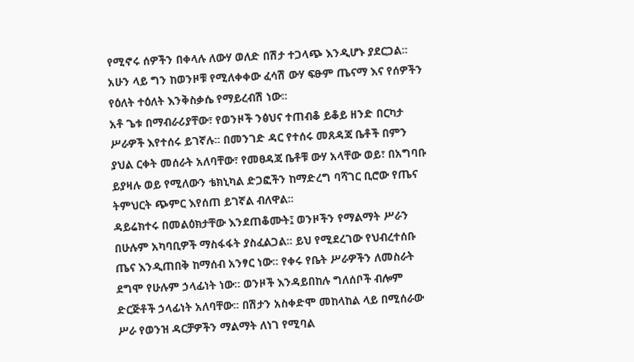የሚኖሩ ሰዎችን በቀላሉ ለውሃ ወለድ በሽታ ተጋላጭ እንዲሆኑ ያደርጋል፡፡ አሁን ላይ ግን ከወንዞቹ የሚለቀቀው ፈሳሽ ውሃ ፍፁም ጤናማ እና የሰዎችን የዕለት ተዕለት እንቅስቃሴ የማይረብሽ ነው፡፡
አቶ ጌቱ በማብራሪያቸው፣ የወንዞች ንፅህና ተጠብቆ ይቆይ ዘንድ በርካታ ሥራዎች እየተሰሩ ይገኛሉ፡፡ በመንገድ ዳር የተሰሩ መጸዳጃ ቤቶች በምን ያህል ርቀት መሰራት አለባቸው፣ የመፀዳጃ ቤቶቹ ውሃ አላቸው ወይ፣ በአግባቡ ይያዛሉ ወይ የሚለውን ቴክኒካል ድጋፎችን ከማድረግ ባሻገር ቢሮው የጤና ትምህርት ጭምር እየሰጠ ይገኛል ብለዋል፡፡
ዳይሬክተሩ በመልዕክታቸው እንደጠቆሙት፤ ወንዞችን የማልማት ሥራን በሁሉም አካባቢዎች ማስፋፋት ያስፈልጋል፡፡ ይህ የሚደረገው የህብረተሰቡ ጤና እንዲጠበቅ ከማሰብ አንፃር ነው፡፡ የቀሩ የቤት ሥራዎችን ለመስራት ደግሞ የሁሉም ኃላፊነት ነው። ወንዞች እንዳይበከሉ ግለሰቦች ብሎም ድርጅቶች ኃላፊነት አለባቸው፡፡ በሽታን አስቀድሞ መከላከል ላይ በሚሰራው ሥራ የወንዝ ዳርቻዎችን ማልማት ለነገ የሚባል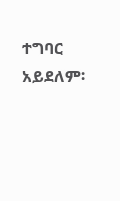ተግባር አይደለም፡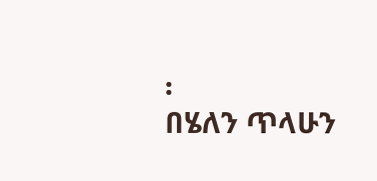፡
በሄለን ጥላሁን